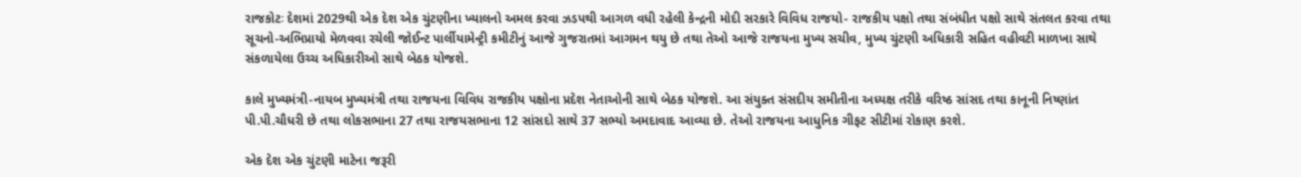રાજકોટઃ દેશમાં 2029થી એક દેશ એક ચુંટણીના ખ્યાલનો અમલ કરવા ઝડપથી આગળ વધી રહેલી કેન્દ્રની મોદી સરકારે વિવિધ રાજયો- રાજકીય પક્ષો તથા સંબંધીત પક્ષો સાથે સંતલત કરવા તથા સૂચનો-અભિપ્રાયો મેળવવા રચેલી જોઈન્ટ પાર્લીયામેન્ટ્રી કમીટીનું આજે ગુજરાતમાં આગમન થયુ છે તથા તેઓ આજે રાજયના મુખ્ય સચીવ, મુખ્ય ચુંટણી અધિકારી સહિત વહીવટી માળખા સાથે સંકળાયેલા ઉચ્ચ અધિકારીઓ સાથે બેઠક યોજશે.

કાલે મુખ્યમંત્રી-નાયબ મુખ્યમંત્રી તથા રાજયના વિવિધ રાજકીય પક્ષોના પ્રદેશ નેતાઓની સાથે બેઠક યોજશે. આ સંયુક્ત સંસદીય સમીતીના અધ્યક્ષ તરીકે વરિષ્ઠ સાંસદ તથા કાનૂની નિષ્ણાંત પી.પી.ચૌધરી છે તથા લોકસભાના 27 તથા રાજયસભાના 12 સાંસદો સાથે 37 સભ્યો અમદાવાદ આવ્યા છે. તેઓ રાજયના આધુનિક ગીફટ સીટીમાં રોકાણ કરશે.

એક દેશ એક ચુંટણી માટેના જરૂરી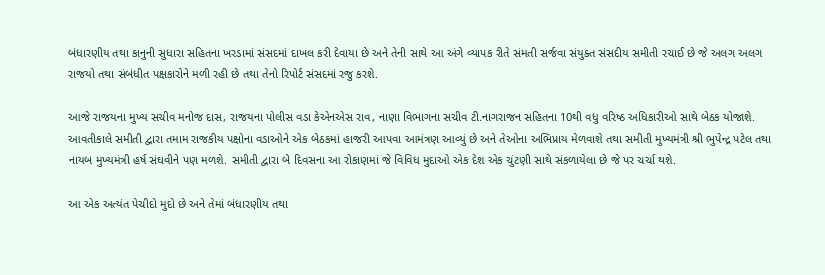બંધારણીય તથા કાનુની સુધારા સહિતના ખરડામાં સંસદમાં દાખલ કરી દેવાયા છે અને તેની સાથે આ અંગે વ્યાપક રીતે સંમતી સર્જવા સંયુક્ત સંસદીય સમીતી રચાઈ છે જે અલગ અલગ રાજયો તથા સંબંધીત પક્ષકારોને મળી રહી છે તથા તેનો રિપોર્ટ સંસદમાં રજુ કરશે.

આજે રાજયના મુખ્ય સચીવ મનોજ દાસ, રાજયના પોલીસ વડા કેએનએસ રાવ, નાણા વિભાગના સચીવ ટી.નાગરાજન સહિતના 10થી વધુ વરિષ્ઠ અધિકારીઓ સાથે બેઠક યોજાશે.
આવતીકાલે સમીતી દ્વારા તમામ રાજકીય પક્ષોના વડાઓને એક બેઠકમાં હાજરી આપવા આમંત્રણ આવ્યું છે અને તેઓના અભિપ્રાય મેળવાશે તથા સમીતી મુખ્યમંત્રી શ્રી ભુપેન્દ્ર પટેલ તથા નાયબ મુખ્યમંત્રી હર્ષ સંઘવીને પણ મળશે. સમીતી દ્વારા બે દિવસના આ રોકાણમાં જે વિવિધ મુદાઓ એક દેશ એક ચુંટણી સાથે સંકળાયેલા છે જે પર ચર્ચા થશે.

આ એક અત્યંત પેચીદો મુદો છે અને તેમાં બંધારણીય તથા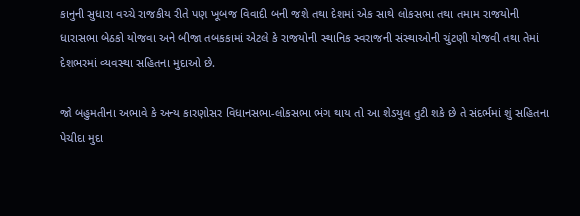કાનુની સુધારા વચ્ચે રાજકીય રીતે પણ ખૂબજ વિવાદી બની જશે તથા દેશમાં એક સાથે લોકસભા તથા તમામ રાજયોની ધારાસભા બેઠકો યોજવા અને બીજા તબકકામાં એટલે કે રાજયોની સ્થાનિક સ્વરાજની સંસ્થાઓની ચુંટણી યોજવી તથા તેમાં દેશભરમાં વ્યવસ્થા સહિતના મુદાઓ છે.

જો બહુમતીના અભાવે કે અન્ય કારણોસર વિધાનસભા-લોકસભા ભંગ થાય તો આ શેડયુલ તુટી શકે છે તે સંદર્ભમાં શું સહિતના પેચીદા મુદા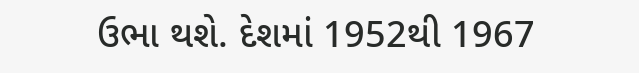ઉભા થશે. દેશમાં 1952થી 1967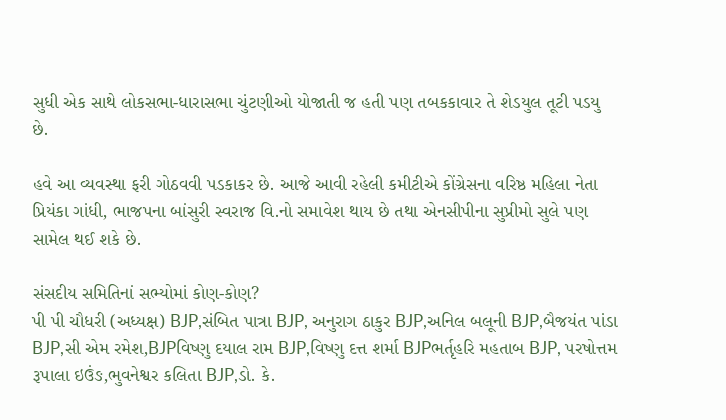સુધી એક સાથે લોકસભા-ધારાસભા ચુંટણીઓ યોજાતી જ હતી પણ તબકકાવાર તે શેડયુલ તૂટી પડયુ છે.

હવે આ વ્યવસ્થા ફરી ગોઠવવી પડકાકર છે. આજે આવી રહેલી કમીટીએ કોંગ્રેસના વરિષ્ઠ મહિલા નેતા પ્રિયંકા ગાંધી, ભાજપના બાંસુરી સ્વરાજ વિ.નો સમાવેશ થાય છે તથા એનસીપીના સુપ્રીમો સુલે પણ સામેલ થઈ શકે છે.

સંસદીય સમિતિનાં સભ્યોમાં કોણ-કોણ?
પી પી ચૌધરી (અધ્યક્ષ) BJP,સંબિત પાત્રા BJP, અનુરાગ ઠાકુર BJP,અનિલ બલૂની BJP,બૈજયંત પાંડા BJP,સી એમ રમેશ,BJPવિષ્ણુ દયાલ રામ BJP,વિષ્ણુ દત્ત શર્મા BJPભર્તૃહરિ મહતાબ BJP, પરષોત્તમ રૂપાલા ઇઉંઙ,ભુવનેશ્વર કલિતા BJP,ડો. કે.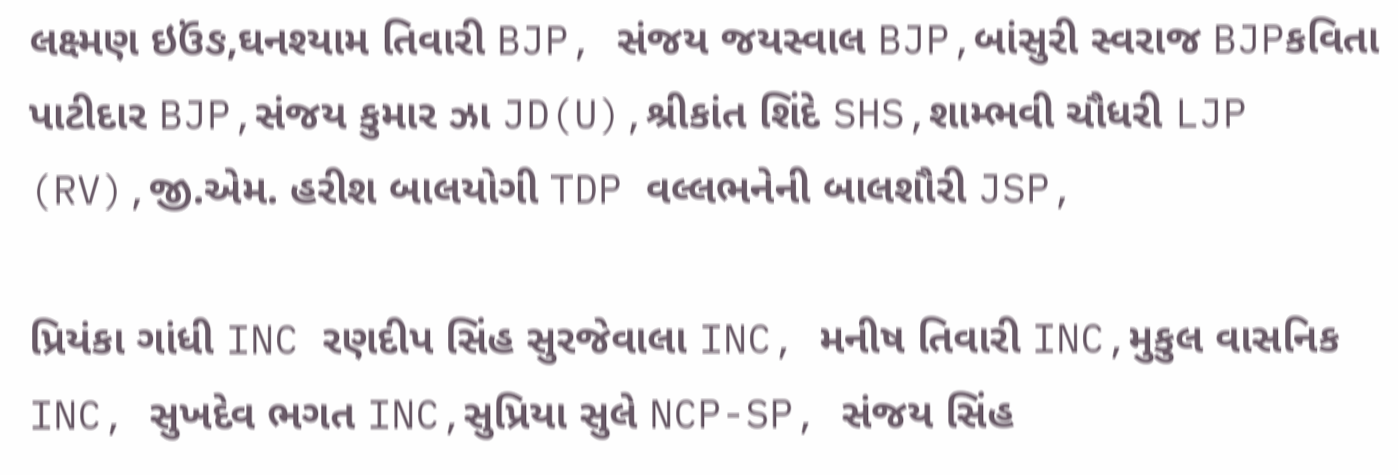લક્ષ્મણ ઇઉંઙ,ઘનશ્યામ તિવારી BJP, સંજય જયસ્વાલ BJP,બાંસુરી સ્વરાજ BJPકવિતા પાટીદાર BJP,સંજય કુમાર ઝા JD(U),શ્રીકાંત શિંદે SHS,શામ્ભવી ચૌધરી LJP (RV),જી.એમ. હરીશ બાલયોગી TDP વલ્લભનેની બાલશૌરી JSP,

પ્રિયંકા ગાંધી INC રણદીપ સિંહ સુરજેવાલા INC, મનીષ તિવારી INC,મુકુલ વાસનિક INC, સુખદેવ ભગત INC,સુપ્રિયા સુલે NCP-SP, સંજય સિંહ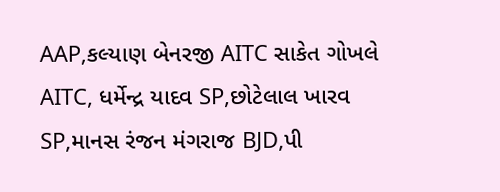AAP,કલ્યાણ બેનરજી AITC સાકેત ગોખલે AITC, ધર્મેન્દ્ર યાદવ SP,છોટેલાલ ખારવ SP,માનસ રંજન મંગરાજ BJD,પી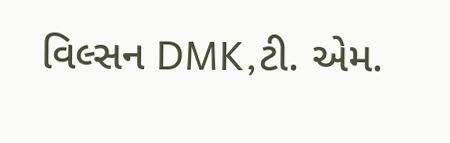વિલ્સન DMK,ટી. એમ.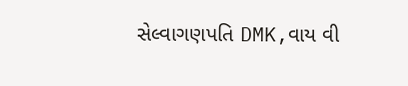સેલ્વાગણપતિ DMK,વાય વી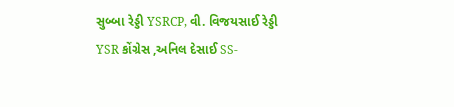સુબ્બા રેડ્ડી YSRCP, વી. વિજયસાઈ રેડ્ડી YSR કોંગ્રેસ ,અનિલ દેસાઈ SS-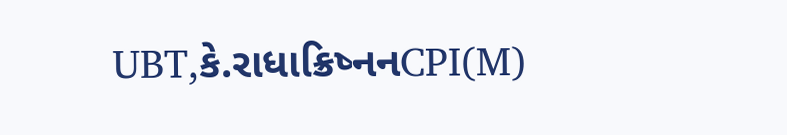UBT,કે.રાધાક્રિષ્નનCPI(M)